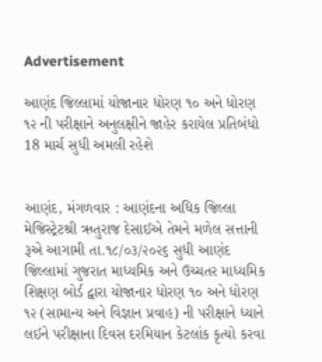Advertisement

આણંદ જિલ્લામાં યોજાનાર ધોરણ ૧૦ અને ધોરણ ૧૨ ની પરીક્ષાને અનુલક્ષીને જાહેર કરાયેલ પ્રતિબંધો 18 માર્ચ સુધી અમલી રહેશે


આણંદ, મંગળવાર : આણંદના અધિક જિલ્લા મેજિસ્ટ્રેટશ્રી ઋતુરાજ દેસાઈએ તેમને મળેલ સત્તાની રૂએ આગામી તા.૧૮/૦૩/૨૦૨૬ સુધી આણંદ જિલ્લામાં ગુજરાત માધ્યમિક અને ઉચ્ચતર માધ્યમિક શિક્ષણ બોર્ડ દ્વારા યોજાનાર ધોરણ ૧૦ અને ધોરણ ૧૨ (સામાન્ય અને વિજ્ઞાન પ્રવાહ) ની પરીક્ષાને ધ્યાને લઈને પરીક્ષાના દિવસ દરમિયાન કેટલાંક કૃત્યો કરવા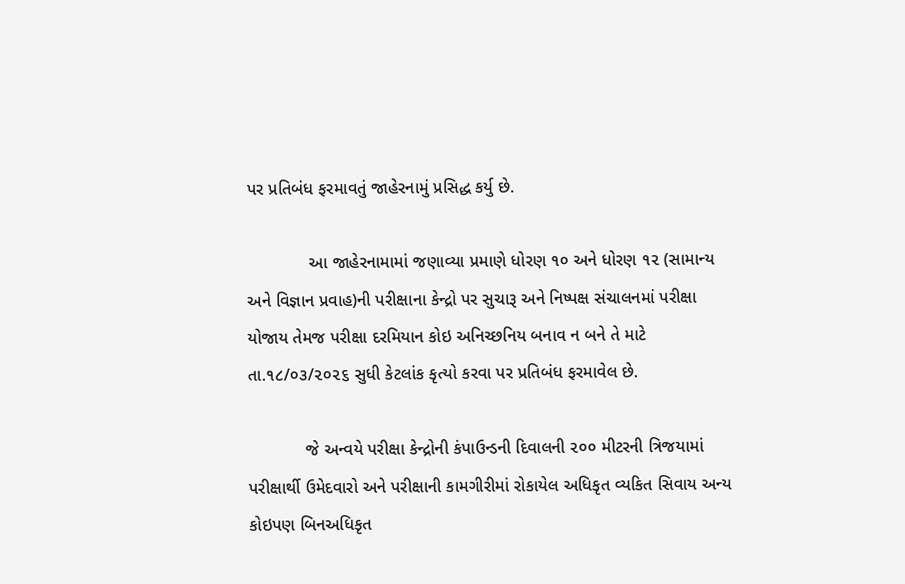પર પ્રતિબંધ ફરમાવતું જાહેરનામું પ્રસિદ્ધ કર્યુ છે.

             આ જાહેરનામામાં જણાવ્યા પ્રમાણે ધોરણ ૧૦ અને ધોરણ ૧૨ (સામાન્ય અને વિજ્ઞાન પ્રવાહ)ની પરીક્ષાના કેન્દ્રો પર સુચારૂ અને નિષ્પક્ષ સંચાલનમાં પરીક્ષા યોજાય તેમજ પરીક્ષા દરમિયાન કોઇ અનિચ્છનિય બનાવ ન બને તે માટે તા.૧૮/૦૩/૨૦૨૬ સુધી કેટલાંક કૃત્યો કરવા પર પ્રતિબંધ ફરમાવેલ છે.

            જે અન્વયે પરીક્ષા કેન્દ્રોની કંપાઉન્ડની દિવાલની ૨૦૦ મીટરની ત્રિજયામાં પરીક્ષાર્થી ઉમેદવારો અને પરીક્ષાની કામગીરીમાં રોકાયેલ અધિકૃત વ્યકિત સિવાય અન્ય કોઇપણ બિનઅધિકૃત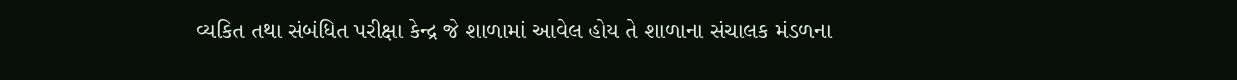વ્યકિત તથા સંબંધિત પરીક્ષા કેન્દ્ર જે શાળામાં આવેલ હોય તે શાળાના સંચાલક મંડળના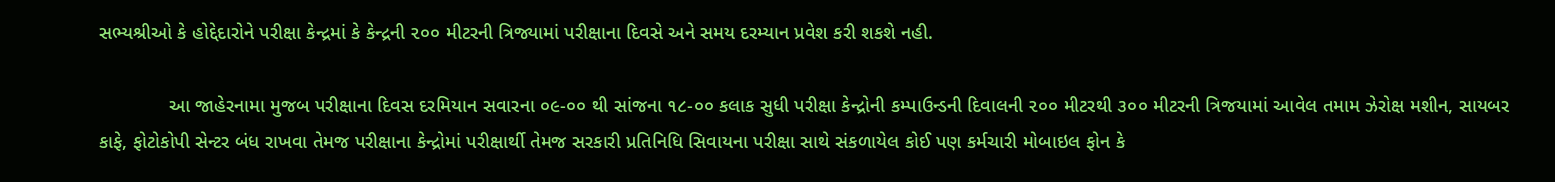સભ્યશ્રીઓ કે હોદ્દેદારોને પરીક્ષા કેન્દ્રમાં કે કેન્દ્રની ૨૦૦ મીટરની ત્રિજ્યામાં પરીક્ષાના દિવસે અને સમય દરમ્યાન પ્રવેશ કરી શકશે નહી.

             આ જાહેરનામા મુજબ પરીક્ષાના દિવસ દરમિયાન સવારના ૦૯-૦૦ થી સાંજના ૧૮-૦૦ કલાક સુધી પરીક્ષા કેન્દ્રોની કમ્પાઉન્ડની દિવાલની ૨૦૦ મીટરથી ૩૦૦ મીટરની ત્રિજયામાં આવેલ તમામ ઝેરોક્ષ મશીન, સાયબર કાફે, ફોટોકોપી સેન્ટર બંધ રાખવા તેમજ પરીક્ષાના કેન્દ્રોમાં પરીક્ષાર્થી તેમજ સરકારી પ્રતિનિધિ સિવાયના પરીક્ષા સાથે સંકળાયેલ કોઈ પણ કર્મચારી મોબાઇલ ફોન કે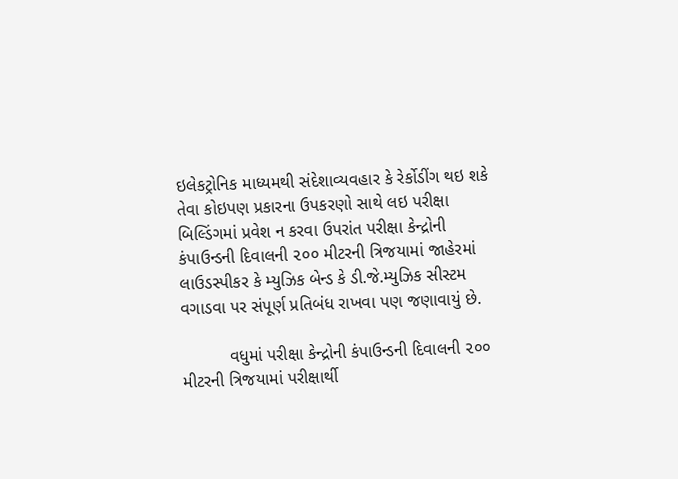ઇલેકટ્રોનિક માધ્યમથી સંદેશાવ્યવહાર કે રેર્કોડીંગ થઇ શકે તેવા કોઇપણ પ્રકારના ઉપકરણો સાથે લઇ પરીક્ષા બિલ્ડિંગમાં પ્રવેશ ન કરવા ઉપરાંત પરીક્ષા કેન્દ્રોની કંપાઉન્ડની દિવાલની ૨૦૦ મીટરની ત્રિજયામાં જાહેરમાં લાઉડસ્પીકર કે મ્યુઝિક બેન્ડ કે ડી.જે.મ્યુઝિક સીસ્ટમ વગાડવા પર સંપૂર્ણ પ્રતિબંધ રાખવા પણ જણાવાયું છે.

          વધુમાં પરીક્ષા કેન્દ્રોની કંપાઉન્ડની દિવાલની ૨૦૦ મીટરની ત્રિજયામાં પરીક્ષાર્થી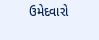ઉમેદવારો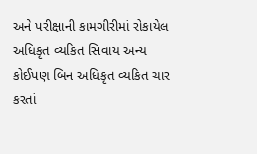અને પરીક્ષાની કામગીરીમાં રોકાયેલ અધિકૃત વ્યકિત સિવાય અન્ય કોઈપણ બિન અધિકૃત વ્યકિત ચાર કરતાં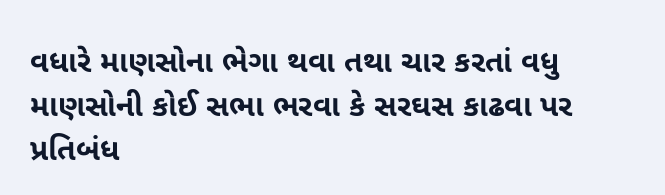વધારે માણસોના ભેગા થવા તથા ચાર કરતાં વધુ માણસોની કોઈ સભા ભરવા કે સરઘસ કાઢવા પર પ્રતિબંધ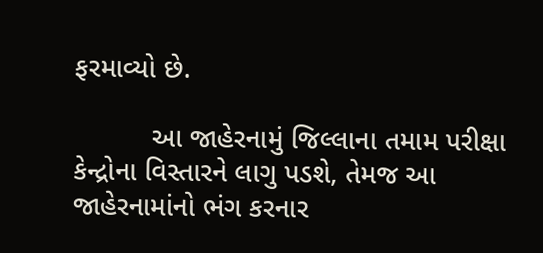ફરમાવ્યો છે.

          આ જાહેરનામું જિલ્લાના તમામ પરીક્ષા કેન્દ્રોના વિસ્તારને લાગુ પડશે, તેમજ આ જાહેરનામાંનો ભંગ કરનાર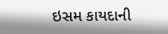ઇસમ કાયદાની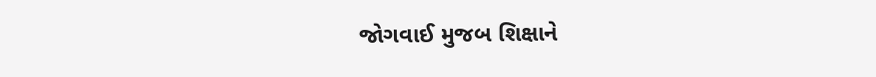જોગવાઈ મુજબ શિક્ષાને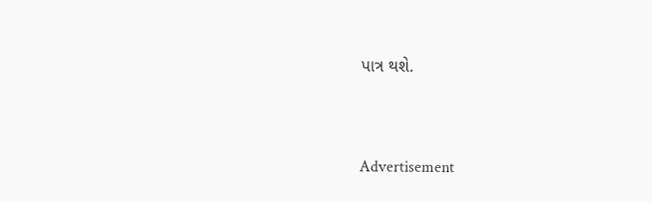પાત્ર થશે.


Advertisement